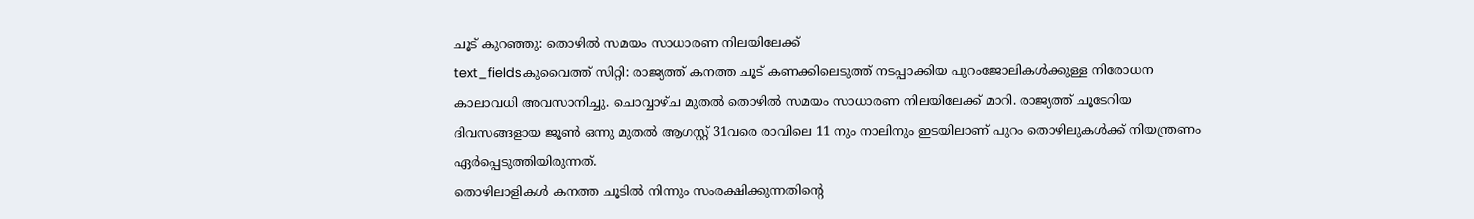ചൂട് കുറഞ്ഞു: തൊഴിൽ സമയം സാധാരണ നിലയിലേക്ക്
text_fieldsകുവൈത്ത് സിറ്റി: രാജ്യത്ത് കനത്ത ചൂട് കണക്കിലെടുത്ത് നടപ്പാക്കിയ പുറംജോലികൾക്കുള്ള നിരോധന കാലാവധി അവസാനിച്ചു. ചൊവ്വാഴ്ച മുതൽ തൊഴിൽ സമയം സാധാരണ നിലയിലേക്ക് മാറി. രാജ്യത്ത് ചൂടേറിയ ദിവസങ്ങളായ ജൂൺ ഒന്നു മുതൽ ആഗസ്റ്റ് 31വരെ രാവിലെ 11 നും നാലിനും ഇടയിലാണ് പുറം തൊഴിലുകൾക്ക് നിയന്ത്രണം ഏർപ്പെടുത്തിയിരുന്നത്.
തൊഴിലാളികൾ കനത്ത ചൂടിൽ നിന്നും സംരക്ഷിക്കുന്നതിന്റെ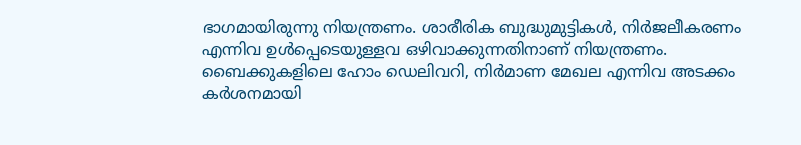ഭാഗമായിരുന്നു നിയന്ത്രണം. ശാരീരിക ബുദ്ധുമുട്ടികൾ, നിർജലീകരണം എന്നിവ ഉൾപ്പെടെയുള്ളവ ഒഴിവാക്കുന്നതിനാണ് നിയന്ത്രണം. ബൈക്കുകളിലെ ഹോം ഡെലിവറി, നിർമാണ മേഖല എന്നിവ അടക്കം കർശനമായി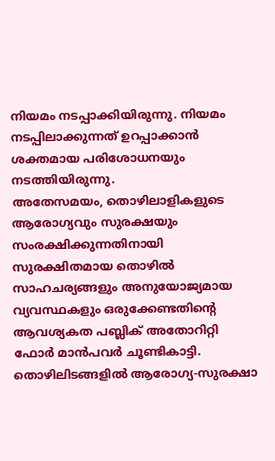നിയമം നടപ്പാക്കിയിരുന്നു. നിയമം നടപ്പിലാക്കുന്നത് ഉറപ്പാക്കാൻ ശക്തമായ പരിശോധനയും നടത്തിയിരുന്നു.
അതേസമയം, തൊഴിലാളികളുടെ ആരോഗ്യവും സുരക്ഷയും സംരക്ഷിക്കുന്നതിനായി സുരക്ഷിതമായ തൊഴിൽ സാഹചര്യങ്ങളും അനുയോജ്യമായ വ്യവസ്ഥകളും ഒരുക്കേണ്ടതിന്റെ ആവശ്യകത പബ്ലിക് അതോറിറ്റി ഫോർ മാൻപവർ ചൂണ്ടികാട്ടി. തൊഴിലിടങ്ങളിൽ ആരോഗ്യ-സുരക്ഷാ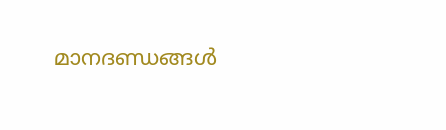മാനദണ്ഡങ്ങൾ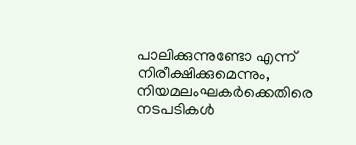പാലിക്കുന്നുണ്ടോ എന്ന് നിരീക്ഷിക്കുമെന്നും, നിയമലംഘകർക്കെതിരെ നടപടികൾ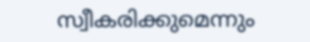സ്വീകരിക്കുമെന്നും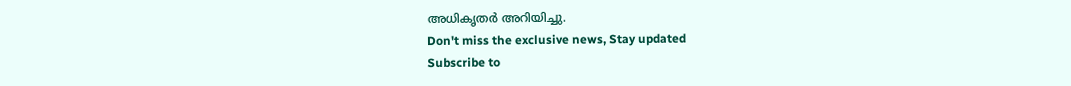അധികൃതർ അറിയിച്ചു.
Don't miss the exclusive news, Stay updated
Subscribe to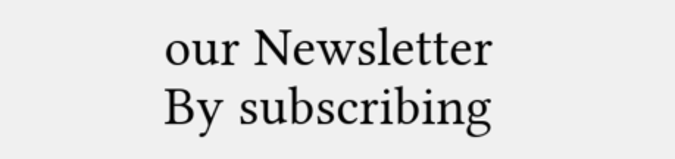our Newsletter
By subscribing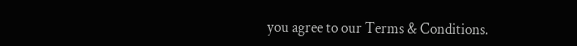you agree to our Terms & Conditions.